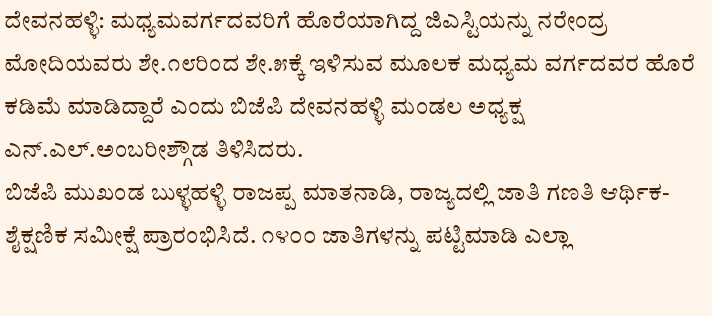ದೇವನಹಳ್ಳಿ: ಮಧ್ಯಮವರ್ಗದವರಿಗೆ ಹೊರೆಯಾಗಿದ್ದ ಜಿಎಸ್ಟಿಯನ್ನು ನರೇಂದ್ರ ಮೋದಿಯವರು ಶೇ.೧೮ರಿಂದ ಶೇ.೫ಕ್ಕೆ ಇಳಿಸುವ ಮೂಲಕ ಮಧ್ಯಮ ವರ್ಗದವರ ಹೊರೆ ಕಡಿಮೆ ಮಾಡಿದ್ದಾರೆ ಎಂದು ಬಿಜೆಪಿ ದೇವನಹಳ್ಳಿ ಮಂಡಲ ಅಧ್ಯಕ್ಷ ಎನ್.ಎಲ್.ಅಂಬರೀಶ್ಗೌಡ ತಿಳಿಸಿದರು.
ಬಿಜೆಪಿ ಮುಖಂಡ ಬುಳ್ಳಹಳ್ಳಿ ರಾಜಪ್ಪ ಮಾತನಾಡಿ, ರಾಜ್ಯದಲ್ಲಿ ಜಾತಿ ಗಣತಿ ಆರ್ಥಿಕ-ಶೈಕ್ಷಣಿಕ ಸಮೀಕ್ಷೆ ಪ್ರಾರಂಭಿಸಿದೆ. ೧೪೦೦ ಜಾತಿಗಳನ್ನು ಪಟ್ಟಿಮಾಡಿ ಎಲ್ಲಾ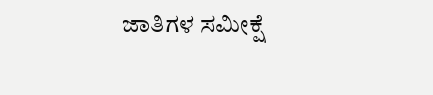ಜಾತಿಗಳ ಸಮೀಕ್ಷೆ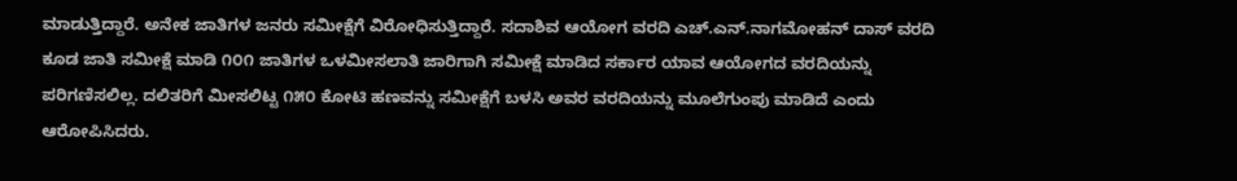ಮಾಡುತ್ತಿದ್ದಾರೆ. ಅನೇಕ ಜಾತಿಗಳ ಜನರು ಸಮೀಕ್ಷೆಗೆ ವಿರೋಧಿಸುತ್ತಿದ್ದಾರೆ. ಸದಾಶಿವ ಆಯೋಗ ವರದಿ ಎಚ್.ಎನ್.ನಾಗಮೋಹನ್ ದಾಸ್ ವರದಿ ಕೂಡ ಜಾತಿ ಸಮೀಕ್ಷೆ ಮಾಡಿ ೧೦೧ ಜಾತಿಗಳ ಒಳಮೀಸಲಾತಿ ಜಾರಿಗಾಗಿ ಸಮೀಕ್ಷೆ ಮಾಡಿದ ಸರ್ಕಾರ ಯಾವ ಆಯೋಗದ ವರದಿಯನ್ನು ಪರಿಗಣಿಸಲಿಲ್ಲ. ದಲಿತರಿಗೆ ಮೀಸಲಿಟ್ಟ ೧೫೦ ಕೋಟಿ ಹಣವನ್ನು ಸಮೀಕ್ಷೆಗೆ ಬಳಸಿ ಅವರ ವರದಿಯನ್ನು ಮೂಲೆಗುಂಪು ಮಾಡಿದೆ ಎಂದು ಆರೋಪಿಸಿದರು.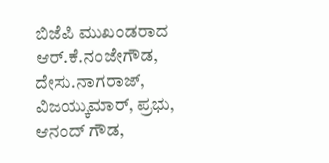ಬಿಜೆಪಿ ಮುಖಂಡರಾದ ಆರ್.ಕೆ.ನಂಜೇಗೌಡ, ದೇಸು.ನಾಗರಾಜ್, ವಿಜಯ್ಕುಮಾರ್, ಪ್ರಭು, ಆನಂದ್ ಗೌಡ,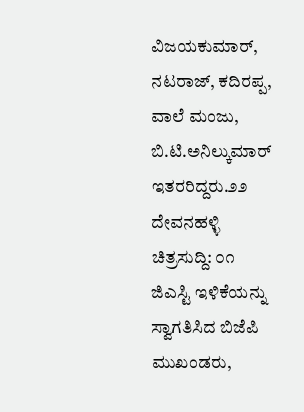ವಿಜಯಕುಮಾರ್, ನಟರಾಜ್, ಕದಿರಪ್ಪ, ವಾಲೆ ಮಂಜು, ಬಿ.ಟಿ.ಅನಿಲ್ಕುಮಾರ್ ಇತರರಿದ್ದರು.೨೨ ದೇವನಹಳ್ಳಿ ಚಿತ್ರಸುದ್ದಿ: ೦೧
ಜಿಎಸ್ಟಿ ಇಳಿಕೆಯನ್ನು ಸ್ವಾಗತಿಸಿದ ಬಿಜೆಪಿ ಮುಖಂಡರು,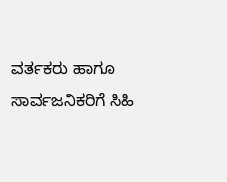ವರ್ತಕರು ಹಾಗೂ ಸಾರ್ವಜನಿಕರಿಗೆ ಸಿಹಿ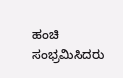ಹಂಚಿ ಸಂಭ್ರಮಿಸಿದರು